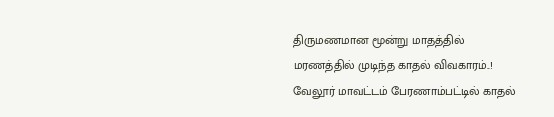திருமணமான மூன்று மாதத்தில் மரணத்தில் முடிந்த காதல் விவகாரம்..!
வேலூர் மாவட்டம் பேரணாம்பட்டில் காதல்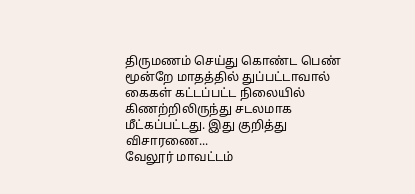திருமணம் செய்து கொண்ட பெண் மூன்றே மாதத்தில் துப்பட்டாவால் கைகள் கட்டப்பட்ட நிலையில் கிணற்றிலிருந்து சடலமாக மீட்கப்பட்டது. இது குறித்து விசாரணை...
வேலூர் மாவட்டம்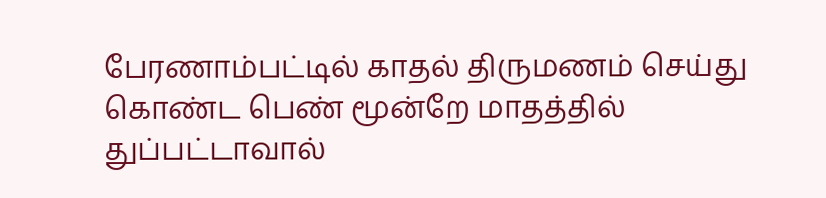பேரணாம்பட்டில் காதல் திருமணம் செய்து கொண்ட பெண் மூன்றே மாதத்தில் துப்பட்டாவால்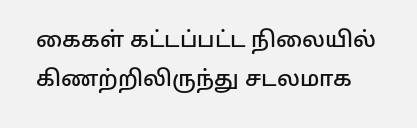கைகள் கட்டப்பட்ட நிலையில் கிணற்றிலிருந்து சடலமாக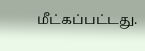மீட்கப்பட்டது.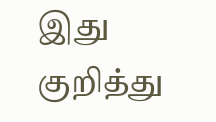இது குறித்து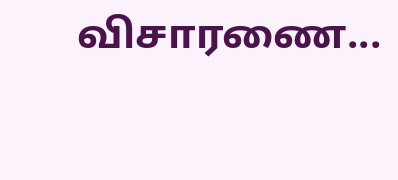விசாரணை...